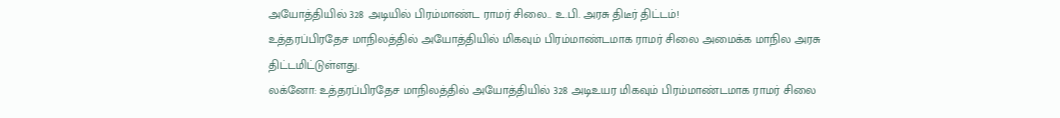அயோத்தியில் 328 அடியில் பிரம்மாண்ட ராமர் சிலை.. உ.பி. அரசு திடீர் திட்டம்!
உத்தரப்பிரதேச மாநிலத்தில் அயோத்தியில் மிகவும் பிரம்மாண்டமாக ராமர் சிலை அமைக்க மாநில அரசு திட்டமிட்டுள்ளது.
லக்னோ: உத்தரப்பிரதேச மாநிலத்தில் அயோத்தியில் 328 அடிஉயர மிகவும் பிரம்மாண்டமாக ராமர் சிலை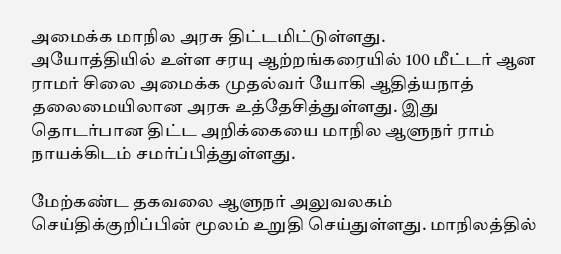அமைக்க மாநில அரசு திட்டமிட்டுள்ளது.
அயோத்தியில் உள்ள சரயு ஆற்றங்கரையில் 100 மீட்டர் ஆன ராமர் சிலை அமைக்க முதல்வர் யோகி ஆதித்யநாத் தலைமையிலான அரசு உத்தேசித்துள்ளது. இது தொடர்பான திட்ட அறிக்கையை மாநில ஆளுநர் ராம் நாயக்கிடம் சமர்ப்பித்துள்ளது.

மேற்கண்ட தகவலை ஆளுநர் அலுவலகம் செய்திக்குறிப்பின் மூலம் உறுதி செய்துள்ளது. மாநிலத்தில்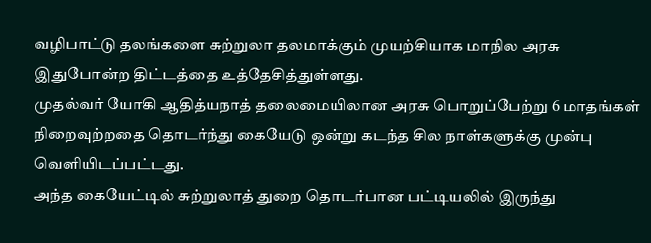வழிபாட்டு தலங்களை சுற்றுலா தலமாக்கும் முயற்சியாக மாநில அரசு இதுபோன்ற திட்டத்தை உத்தேசித்துள்ளது.
முதல்வர் யோகி ஆதித்யநாத் தலைமையிலான அரசு பொறுப்பேற்று 6 மாதங்கள் நிறைவுற்றதை தொடர்ந்து கையேடு ஒன்று கடந்த சில நாள்களுக்கு முன்பு வெளியிடப்பட்டது.
அந்த கையேட்டில் சுற்றுலாத் துறை தொடர்பான பட்டியலில் இருந்து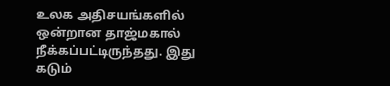உலக அதிசயங்களில் ஒன்றான தாஜ்மகால் நீக்கப்பட்டிருந்தது. இது கடும்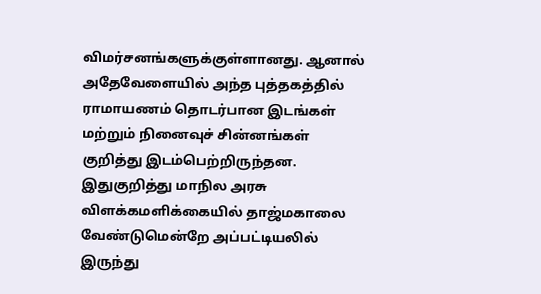விமர்சனங்களுக்குள்ளானது. ஆனால் அதேவேளையில் அந்த புத்தகத்தில் ராமாயணம் தொடர்பான இடங்கள் மற்றும் நினைவுச் சின்னங்கள் குறித்து இடம்பெற்றிருந்தன.
இதுகுறித்து மாநில அரசு விளக்கமளிக்கையில் தாஜ்மகாலை வேண்டுமென்றே அப்பட்டியலில் இருந்து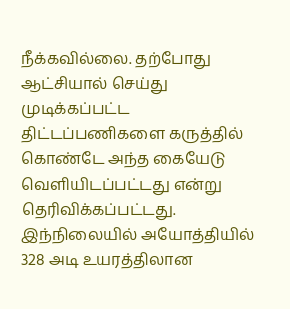நீக்கவில்லை. தற்போது ஆட்சியால் செய்து முடிக்கப்பட்ட திட்டப்பணிகளை கருத்தில் கொண்டே அந்த கையேடு வெளியிடப்பட்டது என்று தெரிவிக்கப்பட்டது.
இந்நிலையில் அயோத்தியில் 328 அடி உயரத்திலான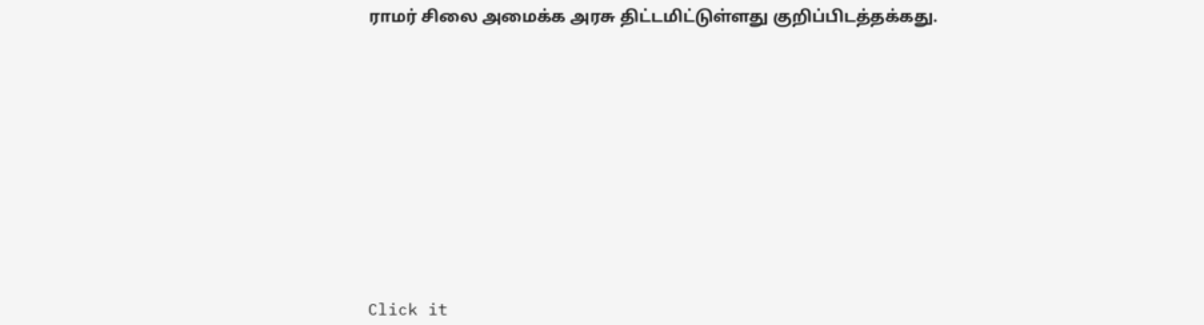ராமர் சிலை அமைக்க அரசு திட்டமிட்டுள்ளது குறிப்பிடத்தக்கது.












Click it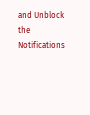and Unblock the Notifications